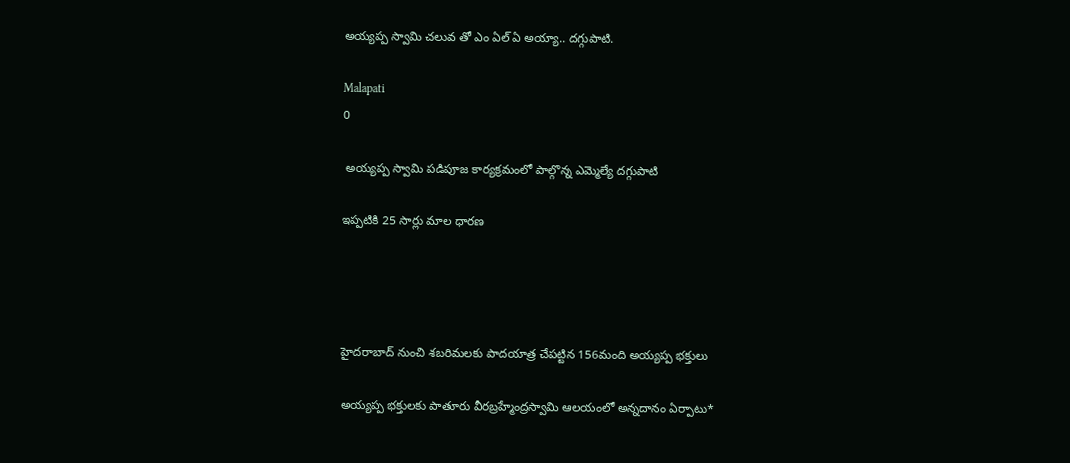అయ్యప్ప స్వామి చలువ తో ఎం ఏల్ ఏ అయ్యా.. దగ్గుపాటి.

Malapati
0

 అయ్యప్ప స్వామి పడిపూజ కార్యక్రమంలో పాల్గొన్న ఎమ్మెల్యే దగ్గుపాటి

ఇప్పటికి 25 సార్లు మాల ధారణ




హైదరాబాద్ నుంచి శబరిమలకు పాదయాత్ర చేపట్టిన 156మంది అయ్యప్ప భక్తులు

అయ్యప్ప భక్తులకు పాతూరు వీరబ్రహ్మేంద్రస్వామి ఆలయంలో అన్నదానం ఏర్పాటు*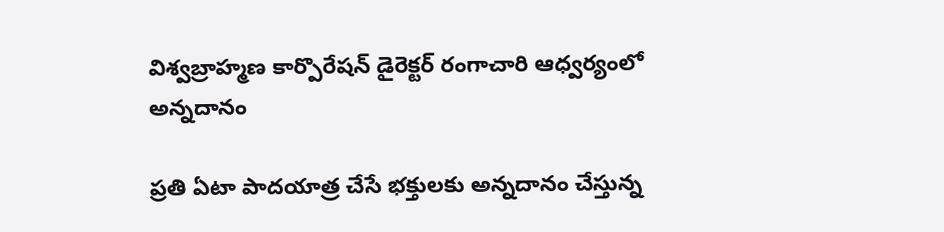విశ్వబ్రాహ్మణ కార్పొరేషన్ డైరెక్టర్ రంగాచారి ఆధ్వర్యంలో అన్నదానం

ప్రతి ఏటా పాదయాత్ర చేసే భక్తులకు అన్నదానం చేస్తున్న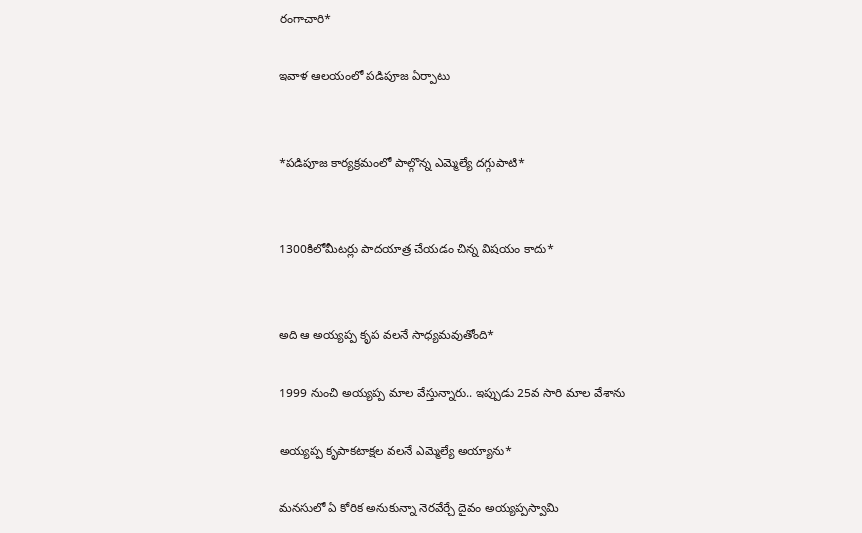రంగాచారి*

ఇవాళ ఆలయంలో పడిపూజ ఏర్పాటు


*పడిపూజ కార్యక్రమంలో పాల్గొన్న ఎమ్మెల్యే దగ్గుపాటి*


1300కిలోమీటర్లు పాదయాత్ర చేయడం చిన్న విషయం కాదు*


అది ఆ అయ్యప్ప కృప వలనే సాధ్యమవుతోంది*

1999 నుంచి అయ్యప్ప మాల వేస్తున్నారు.. ఇప్పుడు 25వ సారి మాల వేశాను

అయ్యప్ప కృపాకటాక్షల వలనే ఎమ్మెల్యే అయ్యాను*

మనసులో ఏ కోరిక అనుకున్నా నెరవేర్చే దైవం అయ్యప్పస్వామి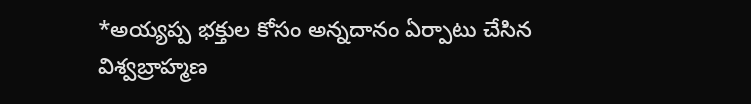*అయ్యప్ప భక్తుల కోసం అన్నదానం ఏర్పాటు చేసిన విశ్వబ్రాహ్మణ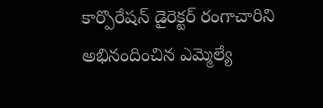కార్పొరేషన్ డైరెక్టర్ రంగాచారిని అభినందించిన ఎమ్మెల్యే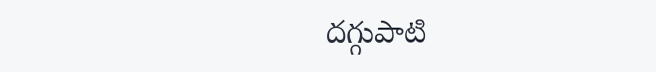దగ్గుపాటి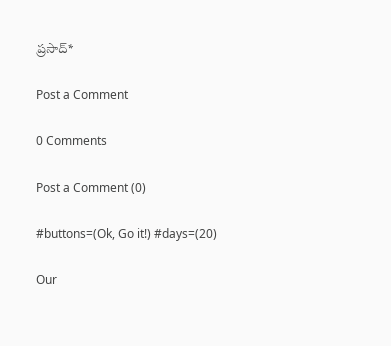ప్రసాద్*

Post a Comment

0 Comments

Post a Comment (0)

#buttons=(Ok, Go it!) #days=(20)

Our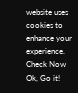website uses cookies to enhance your experience. Check Now
Ok, Go it!